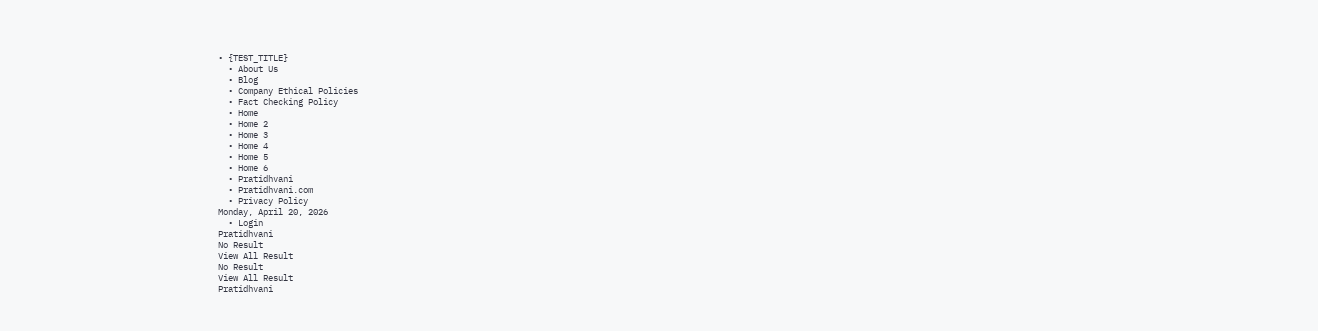• {TEST_TITLE}
  • About Us
  • Blog
  • Company Ethical Policies
  • Fact Checking Policy
  • Home
  • Home 2
  • Home 3
  • Home 4
  • Home 5
  • Home 6
  • Pratidhvani
  • Pratidhvani.com
  • Privacy Policy
Monday, April 20, 2026
  • Login
Pratidhvani
No Result
View All Result
No Result
View All Result
Pratidhvani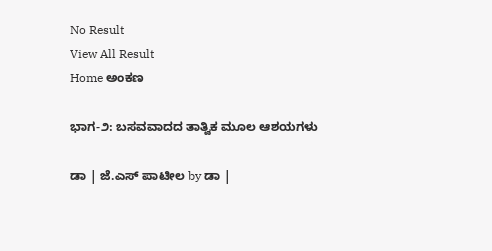No Result
View All Result
Home ಅಂಕಣ

ಭಾಗ-೨: ಬಸವವಾದದ ತಾತ್ವಿಕ ಮೂಲ ಆಶಯಗಳು

ಡಾ | ಜೆ.ಎಸ್ ಪಾಟೀಲ by ಡಾ |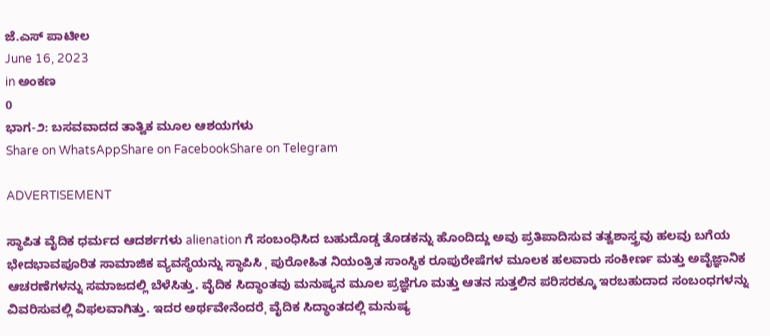ಜೆ.ಎಸ್ ಪಾಟೀಲ
June 16, 2023
in ಅಂಕಣ
0
ಭಾಗ-೨: ಬಸವವಾದದ ತಾತ್ವಿಕ ಮೂಲ ಆಶಯಗಳು
Share on WhatsAppShare on FacebookShare on Telegram

ADVERTISEMENT

ಸ್ಥಾಪಿತ ವೈದಿಕ ಧರ್ಮದ ಆದರ್ಶಗಳು alienation ಗೆ ಸಂಬಂಧಿಸಿದ ಬಹುದೊಡ್ಡ ತೊಡಕನ್ನು ಹೊಂದಿದ್ದು ಅವು ಪ್ರತಿಪಾದಿಸುವ ತತ್ವಶಾಸ್ತ್ರವು ಹಲವು ಬಗೆಯ ಭೇದಭಾವಪೂರಿತ ಸಾಮಾಜಿಕ ವ್ಯವಸ್ಥೆಯನ್ನು ಸ್ಥಾಪಿಸಿ ˌ ಪುರೋಹಿತ ನಿಯಂತ್ರಿತ ಸಾಂಸ್ಥಿಕ ರೂಪುರೇಷೆಗಳ ಮೂಲಕ ಹಲವಾರು ಸಂಕೀರ್ಣ ಮತ್ತು ಅವೈಜ್ಞಾನಿಕ ಆಚರಣೆಗಳನ್ನು ಸಮಾಜದಲ್ಲಿ ಬೆಳೆಸಿತ್ತು. ವೈದಿಕ ಸಿದ್ಧಾಂತವು ಮನುಷ್ಯನ ಮೂಲ ಪ್ರಜ್ಞೆಗೂ ಮತ್ತು ಆತನ ಸುತ್ತಲಿನ ಪರಿಸರಕ್ಕೂ ಇರಬಹುದಾದ ಸಂಬಂಧಗಳನ್ನು ವಿವರಿಸುವಲ್ಲಿ ವಿಫಲವಾಗಿತ್ತು. ಇದರ ಅರ್ಥವೇನೆಂದರೆˌ ವೈದಿಕ ಸಿದ್ಧಾಂತದಲ್ಲಿ ಮನುಷ್ಯ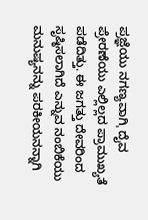ಪ್ರಜ್ಞೆಯು ನಗಣ್ಯವಾಗಿˌ ದೈವ ಪ್ರೇರಣೆಯು ಎಲ್ಲಿಲ್ಲದ ಪ್ರಾಮುಖ್ಯತೆ ಪಡೆದಿತ್ತು. ಈ ಜಗತ್ತು ದೇವರಿಂದ ಸೃಷ್ಠಿಸಲಾಗಿದೆ ಎನ್ನುವ ನಂಬಿಕೆಯು ಮನುಷ್ಯನನ್ನು ಪರಕೀಯನನ್ನಾಗಿ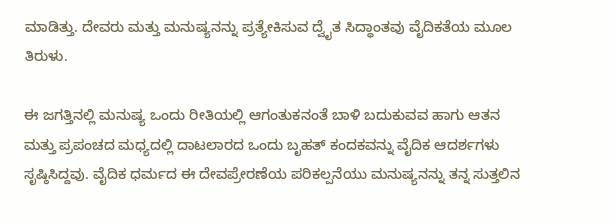ಮಾಡಿತ್ತು. ದೇವರು ಮತ್ತು ಮನುಷ್ಯನನ್ನು ಪ್ರತ್ಯೇಕಿಸುವ ದ್ವೈತ ಸಿದ್ಧಾಂತವು ವೈದಿಕತೆಯ ಮೂಲ ತಿರುಳು.

ಈ ಜಗತ್ತಿನಲ್ಲಿ ಮನುಷ್ಯ ಒಂದು ರೀತಿಯಲ್ಲಿ ಆಗಂತುಕನಂತೆ ಬಾಳಿ ಬದುಕುವವ ಹಾಗು ಆತನ ಮತ್ತು ಪ್ರಪಂಚದ ಮಧ್ಯದಲ್ಲಿ ದಾಟಲಾರದ ಒಂದು ಬೃಹತ್ ಕಂದಕವನ್ನು ವೈದಿಕ ಆದರ್ಶಗಳು ಸೃಷ್ಠಿಸಿದ್ದವು. ವೈದಿಕ ಧರ್ಮದ ಈ ದೇವಪ್ರೇರಣೆಯ ಪರಿಕಲ್ಪನೆಯು ಮನುಷ್ಯನನ್ನು ತನ್ನ ಸುತ್ತಲಿನ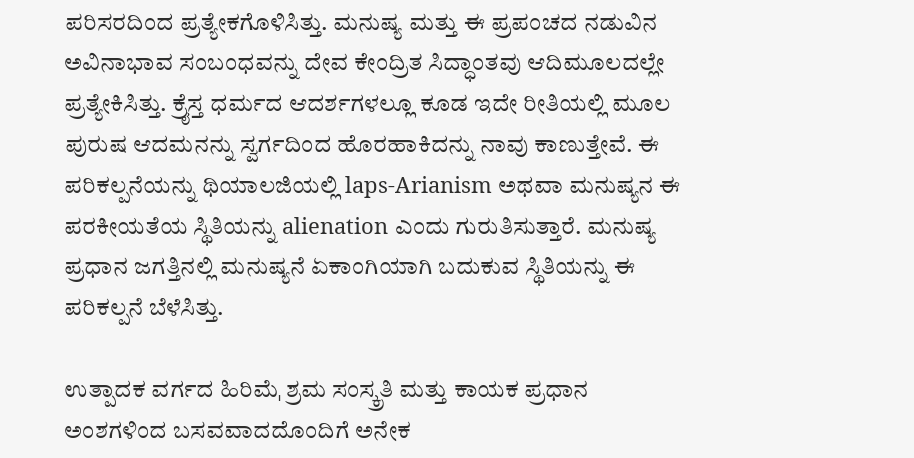ಪರಿಸರದಿಂದ ಪ್ರತ್ಯೇಕಗೊಳಿಸಿತ್ತು. ಮನುಷ್ಯ ಮತ್ತು ಈ ಪ್ರಪಂಚದ ನಡುವಿನ ಅವಿನಾಭಾವ ಸಂಬಂಧವನ್ನು ದೇವ ಕೇಂದ್ರಿತ ಸಿದ್ಧಾಂತವು ಆದಿಮೂಲದಲ್ಲೇ ಪ್ರತ್ಯೇಕಿಸಿತ್ತು. ಕ್ರೈಸ್ತ ಧರ್ಮದ ಆದರ್ಶಗಳಲ್ಲೂ ಕೂಡ ಇದೇ ರೀತಿಯಲ್ಲಿ ಮೂಲ ಪುರುಷ ಆದಮನನ್ನು ಸ್ವರ್ಗದಿಂದ ಹೊರಹಾಕಿದನ್ನು ನಾವು ಕಾಣುತ್ತೇವೆ. ಈ ಪರಿಕಲ್ಪನೆಯನ್ನು ಥಿಯಾಲಜಿಯಲ್ಲಿ laps-Arianism ಅಥವಾ ಮನುಷ್ಯನ ಈ ಪರಕೀಯತೆಯ ಸ್ಥಿತಿಯನ್ನು alienation ಎಂದು ಗುರುತಿಸುತ್ತಾರೆ. ಮನುಷ್ಯ ಪ್ರಧಾನ ಜಗತ್ತಿನಲ್ಲಿ ಮನುಷ್ಯನೆ ಏಕಾಂಗಿಯಾಗಿ ಬದುಕುವ ಸ್ಥಿತಿಯನ್ನು ಈ ಪರಿಕಲ್ಪನೆ ಬೆಳೆಸಿತ್ತು.

ಉತ್ಪಾದಕ ವರ್ಗದ ಹಿರಿಮೆˌ ಶ್ರಮ ಸಂಸ್ಕ್ರತಿ ಮತ್ತು ಕಾಯಕ ಪ್ರಧಾನ ಅಂಶಗಳಿಂದ ಬಸವವಾದದೊಂದಿಗೆ ಅನೇಕ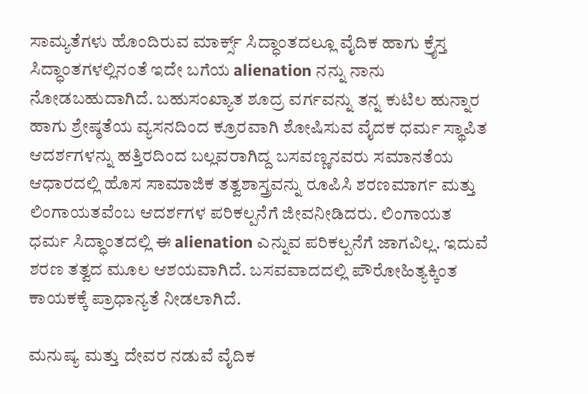ಸಾಮ್ಯತೆಗಳು ಹೊಂದಿರುವ ಮಾರ್ಕ್ಸ್ ಸಿದ್ಧಾಂತದಲ್ಲೂ ವೈದಿಕ ಹಾಗು ಕ್ರೈಸ್ತ ಸಿದ್ಧಾಂತಗಳಲ್ಲಿನಂತೆ ಇದೇ ಬಗೆಯ alienation ನನ್ನು ನಾನು ನೋಡಬಹುದಾಗಿದೆ. ಬಹುಸಂಖ್ಯಾತ ಶೂದ್ರ ವರ್ಗವನ್ನು ತನ್ನ ಕುಟಿಲ ಹುನ್ನಾರ ಹಾಗು ಶ್ರೇಷ್ಠತೆಯ ವ್ಯಸನದಿಂದ ಕ್ರೂರವಾಗಿ ಶೋಷಿಸುವ ವೈದಕ ಧರ್ಮ ಸ್ಥಾಪಿತ ಆದರ್ಶಗಳನ್ನು ಹತ್ತಿರದಿಂದ ಬಲ್ಲವರಾಗಿದ್ದ ಬಸವಣ್ಣನವರು ಸಮಾನತೆಯ ಆಧಾರದಲ್ಲಿ ಹೊಸ ಸಾಮಾಜಿಕ ತತ್ವಶಾಸ್ತ್ರವನ್ನು ರೂಪಿಸಿ ಶರಣಮಾರ್ಗ ಮತ್ತು ಲಿಂಗಾಯತವೆಂಬ ಆದರ್ಶಗಳ ಪರಿಕಲ್ಪನೆಗೆ ಜೀವನೀಡಿದರು. ಲಿಂಗಾಯತ ಧರ್ಮ ಸಿದ್ಧಾಂತದಲ್ಲಿ ಈ alienation ಎನ್ನುವ ಪರಿಕಲ್ಪನೆಗೆ ಜಾಗವಿಲ್ಲ. ಇದುವೆ ಶರಣ ತತ್ವದ ಮೂಲ ಆಶಯವಾಗಿದೆ. ಬಸವವಾದದಲ್ಲಿ ಪೌರೋಹಿತ್ಯಕ್ಕಿಂತ ಕಾಯಕಕ್ಕೆ ಪ್ರಾಧಾನ್ಯತೆ ನೀಡಲಾಗಿದೆ.

ಮನುಷ್ಯ ಮತ್ತು ದೇವರ ನಡುವೆ ವೈದಿಕ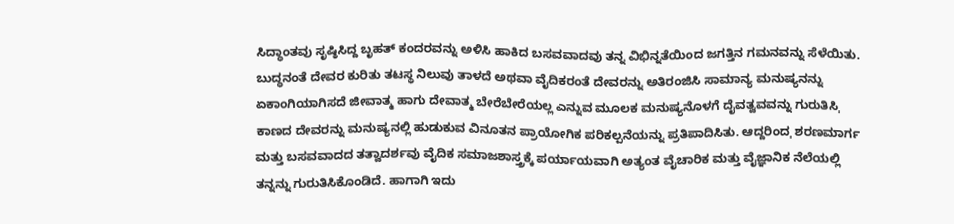ಸಿದ್ಧಾಂತವು ಸೃಷ್ಠಿಸಿದ್ದ ಬೃಹತ್ ಕಂದರವನ್ನು ಅಳಿಸಿ ಹಾಕಿದ ಬಸವವಾದವು ತನ್ನ ವಿಭಿನ್ನತೆಯಿಂದ ಜಗತ್ತಿನ ಗಮನವನ್ನು ಸೆಳೆಯಿತು. ಬುದ್ಧನಂತೆ ದೇವರ ಕುರಿತು ತಟಸ್ಥ ನಿಲುವು ತಾಳದೆ ಅಥವಾ ವೈದಿಕರಂತೆ ದೇವರನ್ನು ಅತಿರಂಜಿಸಿ ಸಾಮಾನ್ಯ ಮನುಷ್ಯನನ್ನು ಏಕಾಂಗಿಯಾಗಿಸದೆ ಜೀವಾತ್ಮ ಹಾಗು ದೇವಾತ್ಮ ಬೇರೆಬೇರೆಯಲ್ಲ ಎನ್ನುವ ಮೂಲಕ ಮನುಷ್ಯನೊಳಗೆ ದೈವತ್ವವವನ್ನು ಗುರುತಿಸಿˌ ಕಾಣದ ದೇವರನ್ನು ಮನುಷ್ಯನಲ್ಲಿ ಹುಡುಕುವ ವಿನೂತನ ಪ್ರಾಯೋಗಿಕ ಪರಿಕಲ್ಪನೆಯನ್ನು ಪ್ರತಿಪಾದಿಸಿತು. ಆದ್ದರಿಂದˌ ಶರಣಮಾರ್ಗ ಮತ್ತು ಬಸವವಾದದ ತತ್ವಾದರ್ಶವು ವೈದಿಕ ಸಮಾಜಶಾಸ್ತ್ರಕ್ಕೆ ಪರ್ಯಾಯವಾಗಿ ಅತ್ಯಂತ ವೈಚಾರಿಕ ಮತ್ತು ವೈಜ್ಞಾನಿಕ ನೆಲೆಯಲ್ಲಿ ತನ್ನನ್ನು ಗುರುತಿಸಿಕೊಂಡಿದೆ. ಹಾಗಾಗಿ ಇದು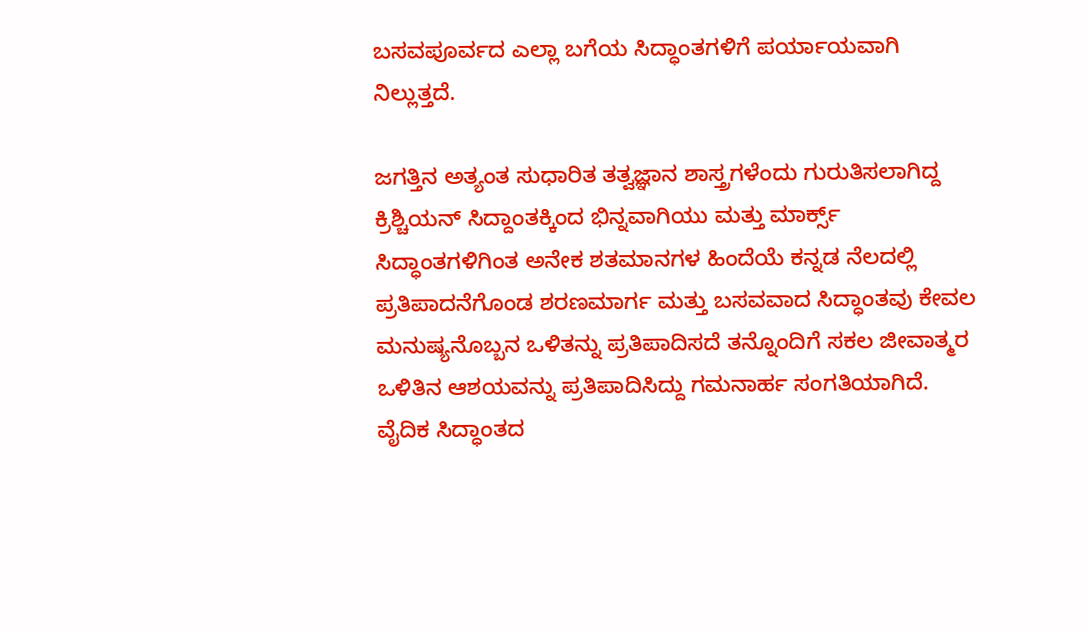ಬಸವಪೂರ್ವದ ಎಲ್ಲಾ ಬಗೆಯ ಸಿದ್ಧಾಂತಗಳಿಗೆ ಪರ್ಯಾಯವಾಗಿ ನಿಲ್ಲುತ್ತದೆ.

ಜಗತ್ತಿನ ಅತ್ಯಂತ ಸುಧಾರಿತ ತತ್ವಜ್ಞಾನ ಶಾಸ್ತ್ರಗಳೆಂದು ಗುರುತಿಸಲಾಗಿದ್ದ ಕ್ರಿಶ್ಚಿಯನ್ ಸಿದ್ದಾಂತಕ್ಕಿಂದ ಭಿನ್ನವಾಗಿಯು ಮತ್ತು ಮಾರ್ಕ್ಸ್ ಸಿದ್ಧಾಂತಗಳಿಗಿಂತ ಅನೇಕ ಶತಮಾನಗಳ ಹಿಂದೆಯೆ ಕನ್ನಡ ನೆಲದಲ್ಲಿ ಪ್ರತಿಪಾದನೆಗೊಂಡ ಶರಣಮಾರ್ಗ ಮತ್ತು ಬಸವವಾದ ಸಿದ್ಧಾಂತವು ಕೇವಲ ಮನುಷ್ಯನೊಬ್ಬನ ಒಳಿತನ್ನು ಪ್ರತಿಪಾದಿಸದೆ ತನ್ನೊಂದಿಗೆ ಸಕಲ ಜೀವಾತ್ಮರ ಒಳಿತಿನ ಆಶಯವನ್ನು ಪ್ರತಿಪಾದಿಸಿದ್ದು ಗಮನಾರ್ಹ ಸಂಗತಿಯಾಗಿದೆ. ವೈದಿಕ ಸಿದ್ಧಾಂತದ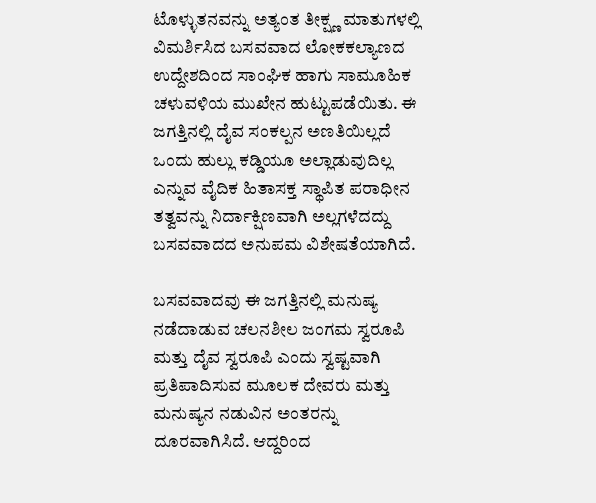ಟೊಳ್ಳುತನವನ್ನು ಅತ್ಯಂತ ತೀಕ್ಷ್ಣ ಮಾತುಗಳಲ್ಲಿ ವಿಮರ್ಶಿಸಿದ ಬಸವವಾದ ಲೋಕಕಲ್ಯಾಣದ ಉದ್ದೇಶದಿಂದ ಸಾಂಘಿಕ ಹಾಗು ಸಾಮೂಹಿಕ ಚಳುವಳಿಯ ಮುಖೇನ ಹುಟ್ಟುಪಡೆಯಿತು. ಈ ಜಗತ್ತಿನಲ್ಲಿ ದೈವ ಸಂಕಲ್ಪನ ಅಣತಿಯಿಲ್ಲದೆ ಒಂದು ಹುಲ್ಲು ಕಡ್ಡಿಯೂ ಅಲ್ಲಾಡುವುದಿಲ್ಲ ಎನ್ನುವ ವೈದಿಕ ಹಿತಾಸಕ್ತ ಸ್ಥಾಪಿತ ಪರಾಧೀನ ತತ್ವವನ್ನು ನಿರ್ದಾಕ್ಷಿಣವಾಗಿ ಅಲ್ಲಗಳೆದದ್ದು ಬಸವವಾದದ ಅನುಪಮ ವಿಶೇಷತೆಯಾಗಿದೆ.

ಬಸವವಾದವು ಈ ಜಗತ್ತಿನಲ್ಲಿ ಮನುಷ್ಯ ನಡೆದಾಡುವ ಚಲನಶೀಲ ಜಂಗಮ ಸ್ವರೂಪಿ ಮತ್ತು ದೈವ ಸ್ವರೂಪಿ ಎಂದು ಸ್ವಷ್ಟವಾಗಿ ಪ್ರತಿಪಾದಿಸುವ ಮೂಲಕ ದೇವರು ಮತ್ತು ಮನುಷ್ಯನ ನಡುವಿನ ಅಂತರನ್ನು ದೂರವಾಗಿಸಿದೆ. ಆದ್ದರಿಂದ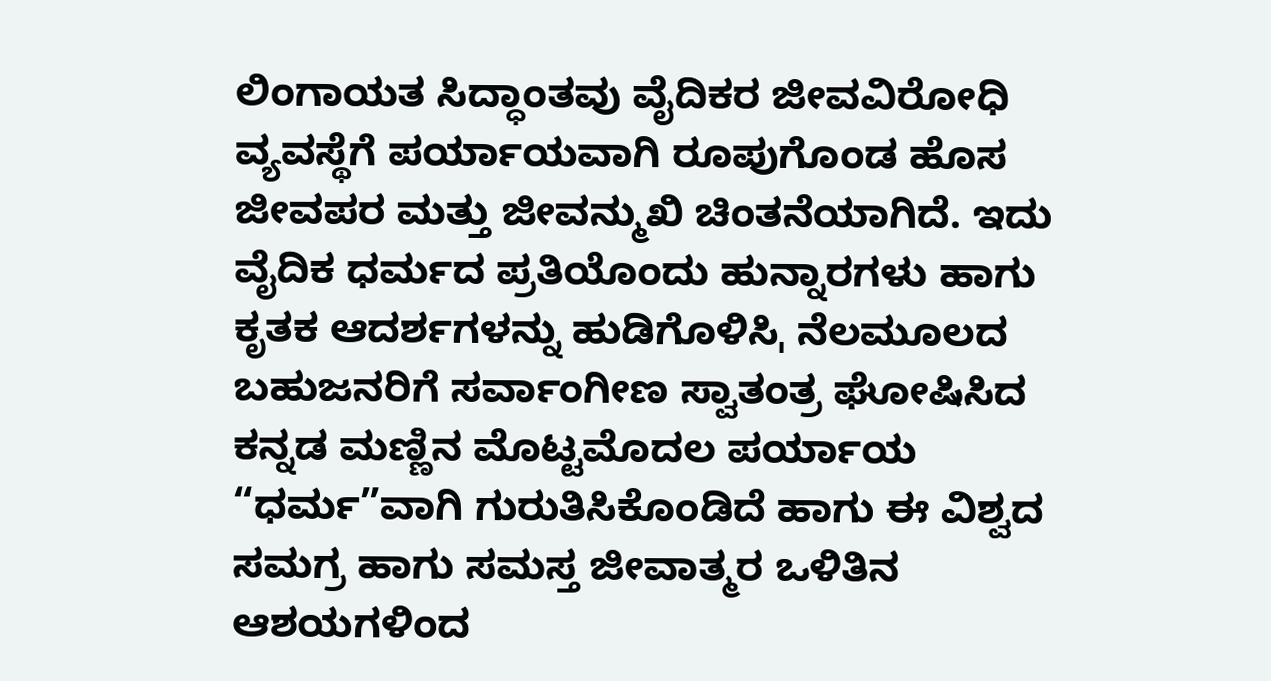ಲಿಂಗಾಯತ ಸಿದ್ಧಾಂತವು ವೈದಿಕರ ಜೀವವಿರೋಧಿ ವ್ಯವಸ್ಥೆಗೆ ಪರ್ಯಾಯವಾಗಿ ರೂಪುಗೊಂಡ ಹೊಸ ಜೀವಪರ ಮತ್ತು ಜೀವನ್ಮುಖಿ ಚಿಂತನೆಯಾಗಿದೆ. ಇದು ವೈದಿಕ ಧರ್ಮದ ಪ್ರತಿಯೊಂದು ಹುನ್ನಾರಗಳು ಹಾಗು ಕೃತಕ ಆದರ್ಶಗಳನ್ನು ಹುಡಿಗೊಳಿಸಿˌ ನೆಲಮೂಲದ ಬಹುಜನರಿಗೆ ಸರ್ವಾಂಗೀಣ ಸ್ವಾತಂತ್ರ ಘೋಷಿಸಿದ ಕನ್ನಡ ಮಣ್ಣಿನ ಮೊಟ್ಟಮೊದಲ ಪರ್ಯಾಯ “ಧರ್ಮ”ವಾಗಿ ಗುರುತಿಸಿಕೊಂಡಿದೆ ಹಾಗು ಈ ವಿಶ್ವದ ಸಮಗ್ರ ಹಾಗು ಸಮಸ್ತ ಜೀವಾತ್ಮರ ಒಳಿತಿನ ಆಶಯಗಳಿಂದ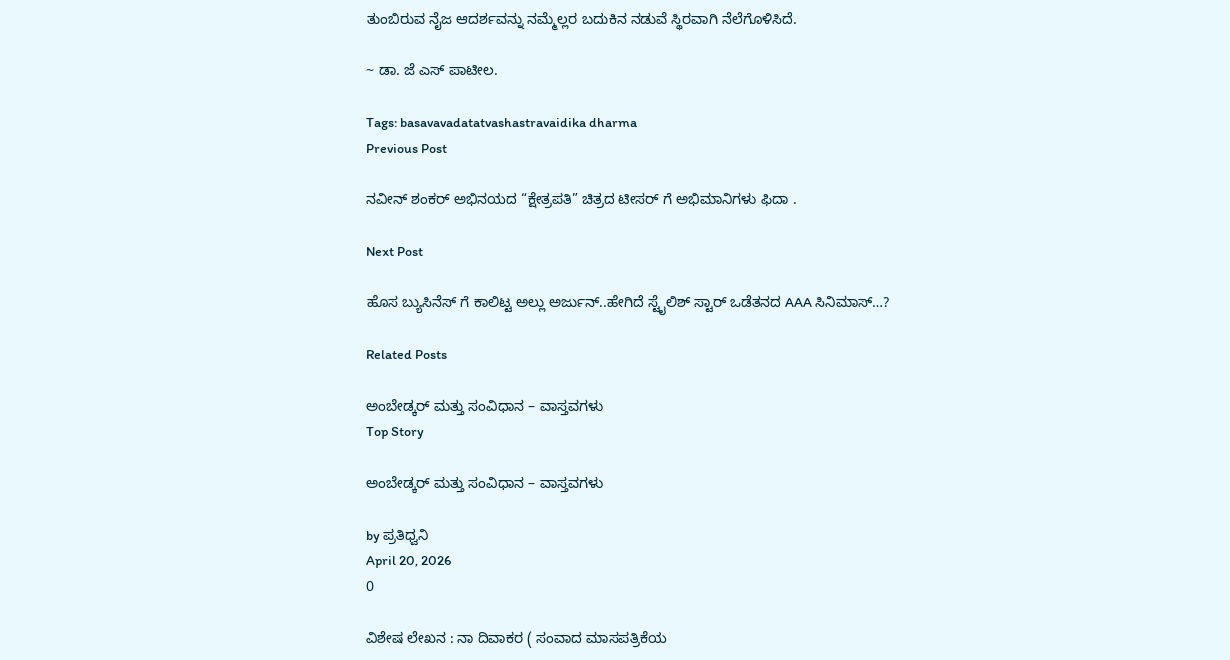ತುಂಬಿರುವ ನೈಜ ಆದರ್ಶವನ್ನು ನಮ್ಮೆಲ್ಲರ ಬದುಕಿನ ನಡುವೆ ಸ್ಥಿರವಾಗಿ ನೆಲೆಗೊಳಿಸಿದೆ.

~ ಡಾ. ಜೆ ಎಸ್ ಪಾಟೀಲ.

Tags: basavavadatatvashastravaidika dharma
Previous Post

ನವೀನ್ ಶಂಕರ್ ಅಭಿನಯದ “ಕ್ಷೇತ್ರಪತಿ” ಚಿತ್ರದ ಟೀಸರ್ ಗೆ ಅಭಿಮಾನಿಗಳು ಫಿದಾ .

Next Post

ಹೊಸ ಬ್ಯುಸಿನೆಸ್ ಗೆ ಕಾಲಿಟ್ಟ ಅಲ್ಲು ಅರ್ಜುನ್..ಹೇಗಿದೆ ಸ್ಟೈಲಿಶ್ ಸ್ಟಾರ್ ಒಡೆತನದ AAA ಸಿನಿಮಾಸ್…?

Related Posts

ಅಂಬೇಡ್ಕರ್ ಮತ್ತು ಸಂವಿಧಾನ – ವಾಸ್ತವಗಳು
Top Story

ಅಂಬೇಡ್ಕರ್ ಮತ್ತು ಸಂವಿಧಾನ – ವಾಸ್ತವಗಳು

by ಪ್ರತಿಧ್ವನಿ
April 20, 2026
0

ವಿಶೇಷ ಲೇಖನ : ನಾ ದಿವಾಕರ ( ಸಂವಾದ ಮಾಸಪತ್ರಿಕೆಯ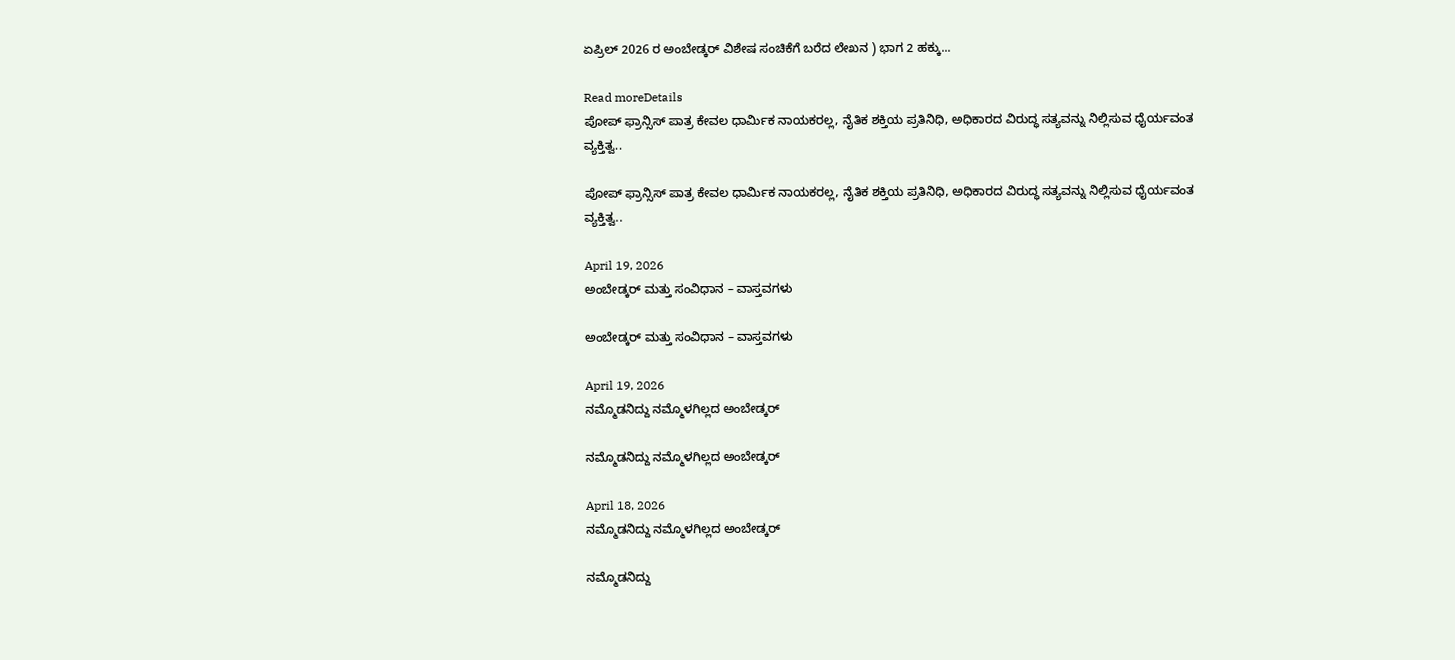ಏಪ್ರಿಲ್ 2026 ರ ಅಂಬೇಡ್ಕರ್ ವಿಶೇಷ ಸಂಚಿಕೆಗೆ ಬರೆದ ಲೇಖನ ) ಭಾಗ 2 ಹಕ್ಕು...

Read moreDetails
ಪೋಪ್ ಫ್ರಾನ್ಸಿಸ್ ಪಾತ್ರ ಕೇವಲ ಧಾರ್ಮಿಕ ನಾಯಕರಲ್ಲ, ನೈತಿಕ ಶಕ್ತಿಯ ಪ್ರತಿನಿಧಿ, ಅಧಿಕಾರದ ವಿರುದ್ಧ ಸತ್ಯವನ್ನು ನಿಲ್ಲಿಸುವ ಧೈರ್ಯವಂತ ವ್ಯಕ್ತಿತ್ವ..

ಪೋಪ್ ಫ್ರಾನ್ಸಿಸ್ ಪಾತ್ರ ಕೇವಲ ಧಾರ್ಮಿಕ ನಾಯಕರಲ್ಲ, ನೈತಿಕ ಶಕ್ತಿಯ ಪ್ರತಿನಿಧಿ, ಅಧಿಕಾರದ ವಿರುದ್ಧ ಸತ್ಯವನ್ನು ನಿಲ್ಲಿಸುವ ಧೈರ್ಯವಂತ ವ್ಯಕ್ತಿತ್ವ..

April 19, 2026
ಅಂಬೇಡ್ಕರ್‌ ಮತ್ತು ಸಂವಿಧಾನ – ವಾಸ್ತವಗಳು

ಅಂಬೇಡ್ಕರ್‌ ಮತ್ತು ಸಂವಿಧಾನ – ವಾಸ್ತವಗಳು

April 19, 2026
ನಮ್ಮೊಡನಿದ್ದು ನಮ್ಮೊಳಗಿಲ್ಲದ ಅಂಬೇಡ್ಕರ್

ನಮ್ಮೊಡನಿದ್ದು ನಮ್ಮೊಳಗಿಲ್ಲದ ಅಂಬೇಡ್ಕರ್

April 18, 2026
ನಮ್ಮೊಡನಿದ್ದು ನಮ್ಮೊಳಗಿಲ್ಲದ ಅಂಬೇಡ್ಕರ್

ನಮ್ಮೊಡನಿದ್ದು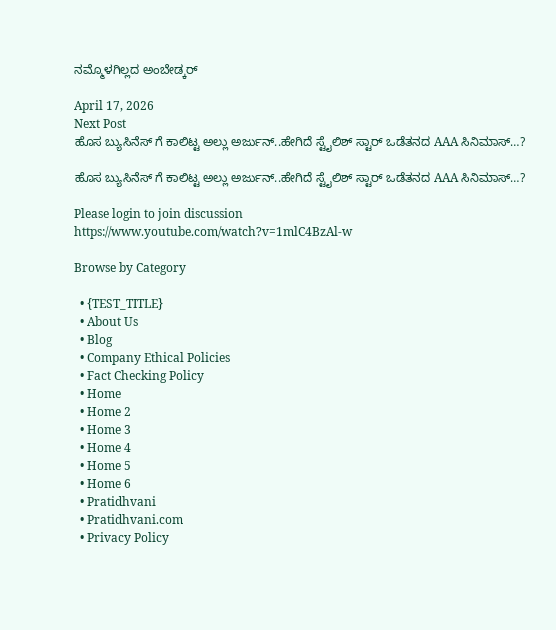ನಮ್ಮೊಳಗಿಲ್ಲದ ಅಂಬೇಡ್ಕರ್

April 17, 2026
Next Post
ಹೊಸ ಬ್ಯುಸಿನೆಸ್ ಗೆ ಕಾಲಿಟ್ಟ ಅಲ್ಲು ಅರ್ಜುನ್..ಹೇಗಿದೆ ಸ್ಟೈಲಿಶ್ ಸ್ಟಾರ್ ಒಡೆತನದ AAA ಸಿನಿಮಾಸ್…?

ಹೊಸ ಬ್ಯುಸಿನೆಸ್ ಗೆ ಕಾಲಿಟ್ಟ ಅಲ್ಲು ಅರ್ಜುನ್..ಹೇಗಿದೆ ಸ್ಟೈಲಿಶ್ ಸ್ಟಾರ್ ಒಡೆತನದ AAA ಸಿನಿಮಾಸ್…?

Please login to join discussion
https://www.youtube.com/watch?v=1mlC4BzAl-w

Browse by Category

  • {TEST_TITLE}
  • About Us
  • Blog
  • Company Ethical Policies
  • Fact Checking Policy
  • Home
  • Home 2
  • Home 3
  • Home 4
  • Home 5
  • Home 6
  • Pratidhvani
  • Pratidhvani.com
  • Privacy Policy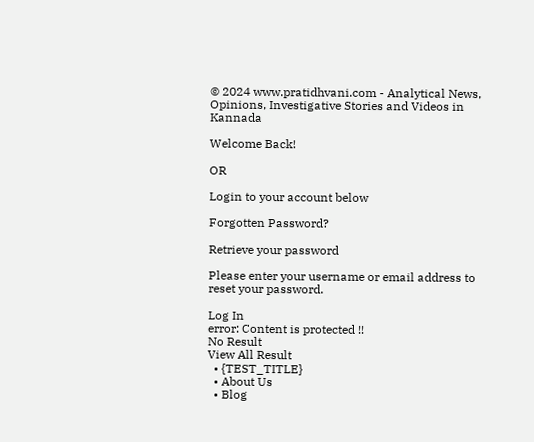© 2024 www.pratidhvani.com - Analytical News, Opinions, Investigative Stories and Videos in Kannada

Welcome Back!

OR

Login to your account below

Forgotten Password?

Retrieve your password

Please enter your username or email address to reset your password.

Log In
error: Content is protected !!
No Result
View All Result
  • {TEST_TITLE}
  • About Us
  • Blog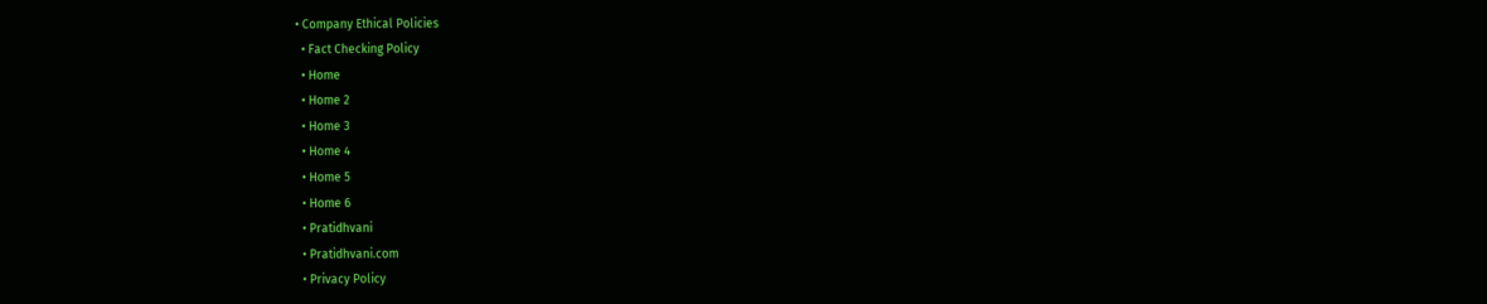• Company Ethical Policies
  • Fact Checking Policy
  • Home
  • Home 2
  • Home 3
  • Home 4
  • Home 5
  • Home 6
  • Pratidhvani
  • Pratidhvani.com
  • Privacy Policy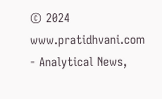© 2024 www.pratidhvani.com - Analytical News,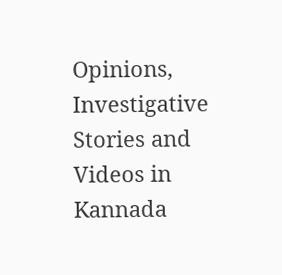Opinions, Investigative Stories and Videos in Kannada